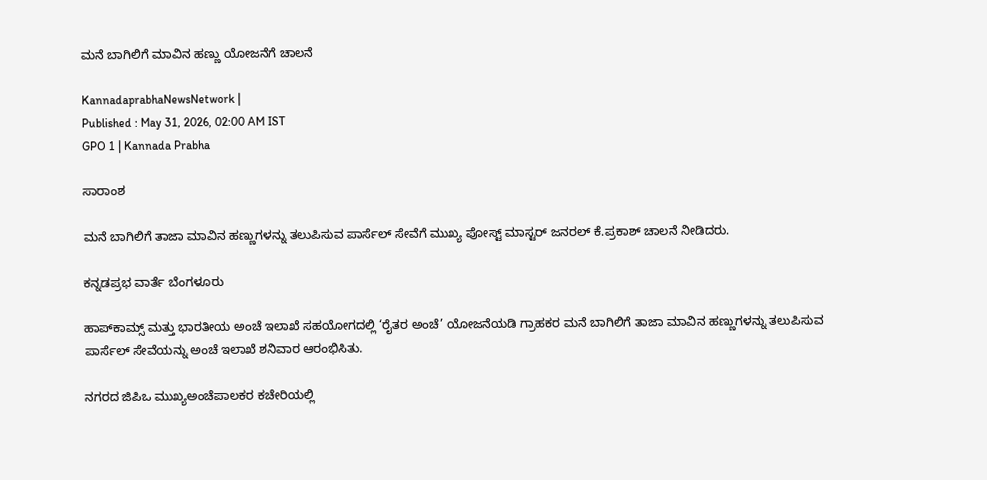ಮನೆ ಬಾಗಿಲಿಗೆ ಮಾವಿನ ಹಣ್ಣು ಯೋಜನೆಗೆ ಚಾಲನೆ

KannadaprabhaNewsNetwork |
Published : May 31, 2026, 02:00 AM IST
GPO 1 | Kannada Prabha

ಸಾರಾಂಶ

ಮನೆ ಬಾಗಿಲಿಗೆ ತಾಜಾ ಮಾವಿನ ಹಣ್ಣುಗಳನ್ನು ತಲುಪಿಸುವ ಪಾರ್ಸೆಲ್‌ ಸೇವೆಗೆ ಮುಖ್ಯ ಪೋಸ್ಟ್ ಮಾಸ್ಟರ್ ಜನರಲ್ ಕೆ.ಪ್ರಕಾಶ್ ಚಾಲನೆ ನೀಡಿದರು.

ಕನ್ನಡಪ್ರಭ ವಾರ್ತೆ ಬೆಂಗಳೂರು

ಹಾಪ್‌ಕಾಮ್ಸ್ ಮತ್ತು ಭಾರತೀಯ ಅಂಚೆ ಇಲಾಖೆ ಸಹಯೋಗದಲ್ಲಿ ‘ರೈತರ ಅಂಚೆ’ ಯೋಜನೆಯಡಿ ಗ್ರಾಹಕರ ಮನೆ ಬಾಗಿಲಿಗೆ ತಾಜಾ ಮಾವಿನ ಹಣ್ಣುಗಳನ್ನು ತಲುಪಿಸುವ ಪಾರ್ಸೆಲ್‌ ಸೇವೆಯನ್ನು ಅಂಚೆ ಇಲಾಖೆ ಶನಿವಾರ ಆರಂಭಿಸಿತು.

ನಗರದ ಜಿಪಿಒ ಮುಖ್ಯಅಂಚೆಪಾಲಕರ ಕಚೇರಿಯಲ್ಲಿ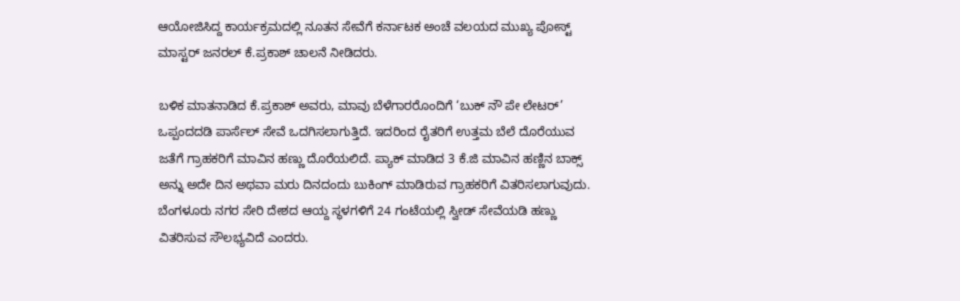ಆಯೋಜಿಸಿದ್ದ ಕಾರ್ಯಕ್ರಮದಲ್ಲಿ ನೂತನ ಸೇವೆಗೆ ಕರ್ನಾಟಕ ಅಂಚೆ ವಲಯದ ಮುಖ್ಯ ಪೋಸ್ಟ್ ಮಾಸ್ಟರ್ ಜನರಲ್ ಕೆ.ಪ್ರಕಾಶ್ ಚಾಲನೆ ನೀಡಿದರು.

ಬಳಿಕ ಮಾತನಾಡಿದ ಕೆ.ಪ್ರಕಾಶ್‌ ಅವರು, ಮಾವು ಬೆಳೆಗಾರರೊಂದಿಗೆ ‘ಬುಕ್ ನೌ ಪೇ ಲೇಟರ್’ ಒಪ್ಪಂದದಡಿ ಪಾರ್ಸೆಲ್ ಸೇವೆ ಒದಗಿಸಲಾಗುತ್ತಿದೆ. ಇದರಿಂದ ರೈತರಿಗೆ ಉತ್ತಮ ಬೆಲೆ ದೊರೆಯುವ ಜತೆಗೆ ಗ್ರಾಹಕರಿಗೆ ಮಾವಿನ ಹಣ್ಣು ದೊರೆಯಲಿದೆ. ಪ್ಯಾಕ್‌ ಮಾಡಿದ 3 ಕೆ.ಜಿ ಮಾವಿನ ಹಣ್ಣಿನ ಬಾಕ್ಸ್‌ ಅನ್ನು ಅದೇ ದಿನ ಅಥವಾ ಮರು ದಿನದಂದು ಬುಕಿಂಗ್ ಮಾಡಿರುವ ಗ್ರಾಹಕರಿಗೆ ವಿತರಿಸಲಾಗುವುದು. ಬೆಂಗಳೂರು ನಗರ ಸೇರಿ ದೇಶದ ಆಯ್ದ ಸ್ಥಳಗಳಿಗೆ 24 ಗಂಟೆಯಲ್ಲಿ ಸ್ವೀಡ್ ಸೇವೆಯಡಿ ಹಣ್ಣು ವಿತರಿಸುವ ಸೌಲಭ್ಯವಿದೆ ಎಂದರು.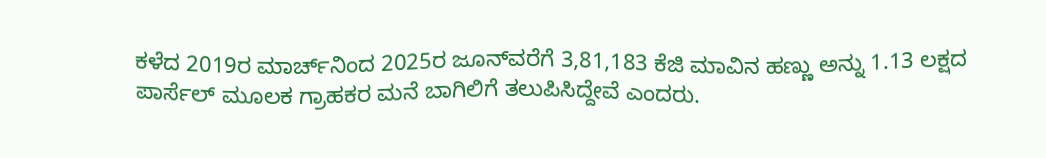ಕಳೆದ 2019ರ ಮಾರ್ಚ್‌ನಿಂದ 2025ರ ಜೂನ್‌ವರೆಗೆ 3,81,183 ಕೆಜಿ ಮಾವಿನ ಹಣ್ಣು ಅನ್ನು 1.13 ಲಕ್ಷದ ಪಾರ್ಸೆಲ್ ಮೂಲಕ ಗ್ರಾಹಕರ ಮನೆ ಬಾಗಿಲಿಗೆ ತಲುಪಿಸಿದ್ದೇವೆ ಎಂದರು.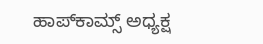ಹಾಪ್‌ಕಾಮ್ಸ್ ಅಧ್ಯಕ್ಷ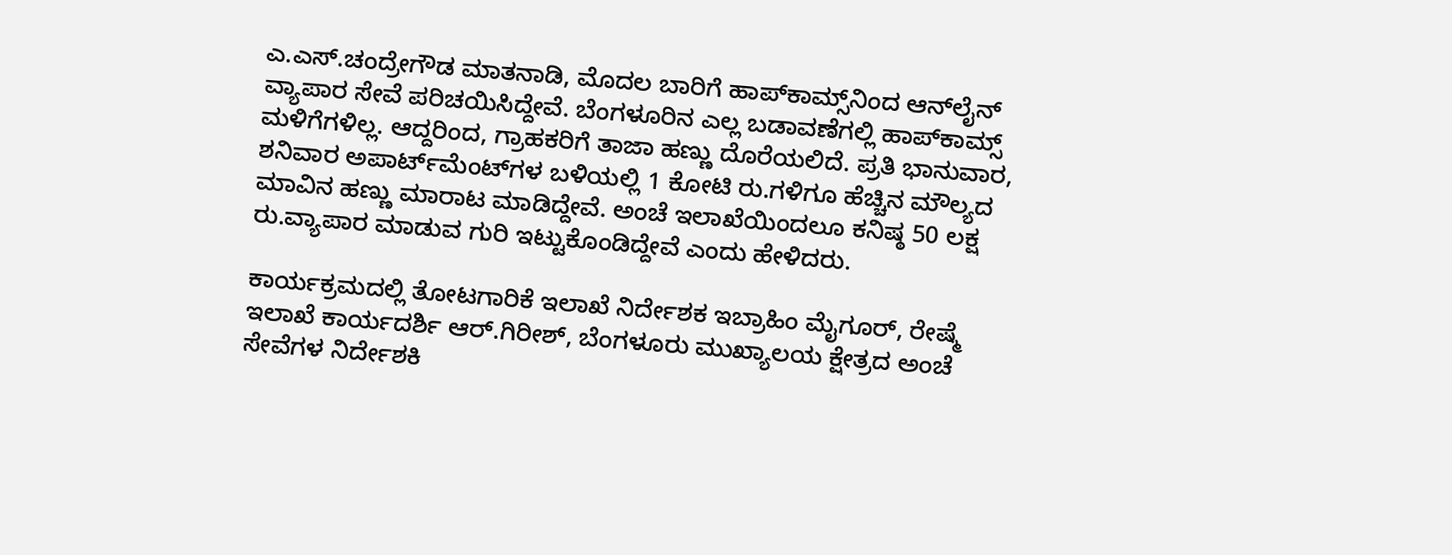ಎ.ಎಸ್.ಚಂದ್ರೇಗೌಡ ಮಾತನಾಡಿ, ಮೊದಲ ಬಾರಿಗೆ ಹಾಪ್‌ಕಾಮ್ಸ್‌ನಿಂದ ಆನ್‌ಲೈನ್ ವ್ಯಾಪಾರ ಸೇವೆ ಪರಿಚಯಿಸಿದ್ದೇವೆ. ಬೆಂಗಳೂರಿನ ಎಲ್ಲ ಬಡಾವಣೆಗಲ್ಲಿ ಹಾಪ್‌ಕಾಮ್ಸ್ ಮಳಿಗೆಗಳಿಲ್ಲ. ಆದ್ದರಿಂದ, ಗ್ರಾಹಕರಿಗೆ ತಾಜಾ ಹಣ್ಣು ದೊರೆಯಲಿದೆ. ಪ್ರತಿ ಭಾನುವಾರ, ಶನಿವಾರ ಅಪಾರ್ಟ್‌ಮೆಂಟ್‌ಗಳ ಬಳಿಯಲ್ಲಿ 1 ಕೋಟಿ ರು.ಗಳಿಗೂ ಹೆಚ್ಚಿನ ಮೌಲ್ಯದ ಮಾವಿನ ಹಣ್ಣು ಮಾರಾಟ ಮಾಡಿದ್ದೇವೆ. ಅಂಚೆ ಇಲಾಖೆಯಿಂದಲೂ ಕನಿಷ್ಠ 50 ಲಕ್ಷ ರು.ವ್ಯಾಪಾರ ಮಾಡುವ ಗುರಿ ಇಟ್ಟುಕೊಂಡಿದ್ದೇವೆ ಎಂದು ಹೇಳಿದರು.

ಕಾರ್ಯಕ್ರಮದಲ್ಲಿ ತೋಟಗಾರಿಕೆ ಇಲಾಖೆ ನಿರ್ದೇಶಕ ಇಬ್ರಾಹಿಂ ಮೈಗೂರ್, ರೇಷ್ಮೆ ಇಲಾಖೆ ಕಾರ್ಯದರ್ಶಿ ಆರ್.ಗಿರೀಶ್, ಬೆಂಗಳೂರು ಮುಖ್ಯಾಲಯ ಕ್ಷೇತ್ರದ ಅಂಚೆ ಸೇವೆಗಳ ನಿರ್ದೇಶಕಿ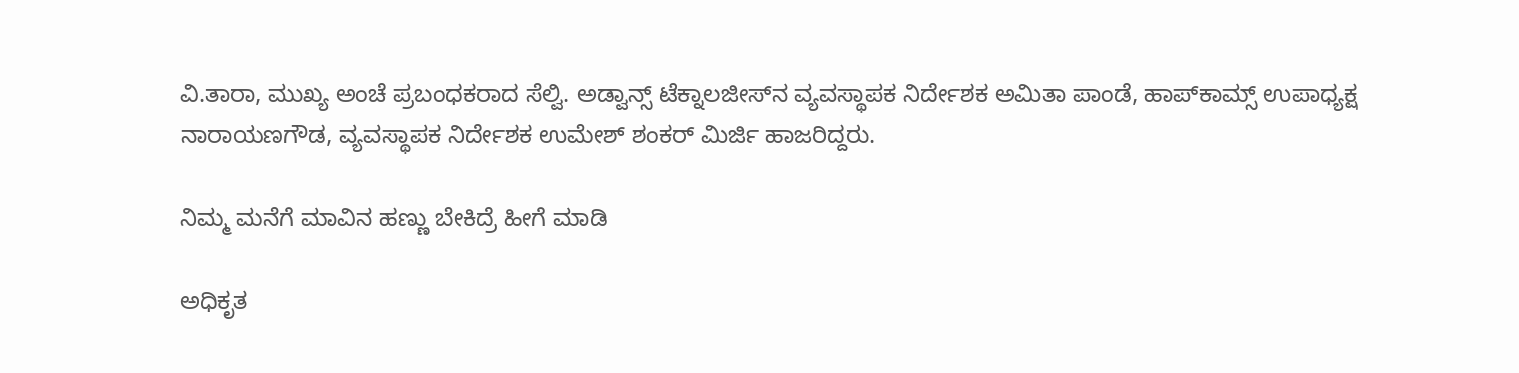ವಿ.ತಾರಾ, ಮುಖ್ಯ ಅಂಚೆ ಪ್ರಬಂಧಕರಾದ ಸೆಲ್ವಿ. ಅಡ್ವಾನ್ಸ್ ಟೆಕ್ನಾಲಜೀಸ್‌ನ ವ್ಯವಸ್ಥಾಪಕ ನಿರ್ದೇಶಕ ಅಮಿತಾ ಪಾಂಡೆ, ಹಾಪ್‌ಕಾಮ್ಸ್ ಉಪಾಧ್ಯಕ್ಷ ನಾರಾಯಣಗೌಡ, ವ್ಯವಸ್ಥಾಪಕ ನಿರ್ದೇಶಕ ಉಮೇಶ್‌ ಶಂಕರ್‌ ಮಿರ್ಜಿ ಹಾಜರಿದ್ದರು.

ನಿಮ್ಮ ಮನೆಗೆ ಮಾವಿನ ಹಣ್ಣು ಬೇಕಿದ್ರೆ ಹೀಗೆ ಮಾಡಿ

ಅಧಿಕೃತ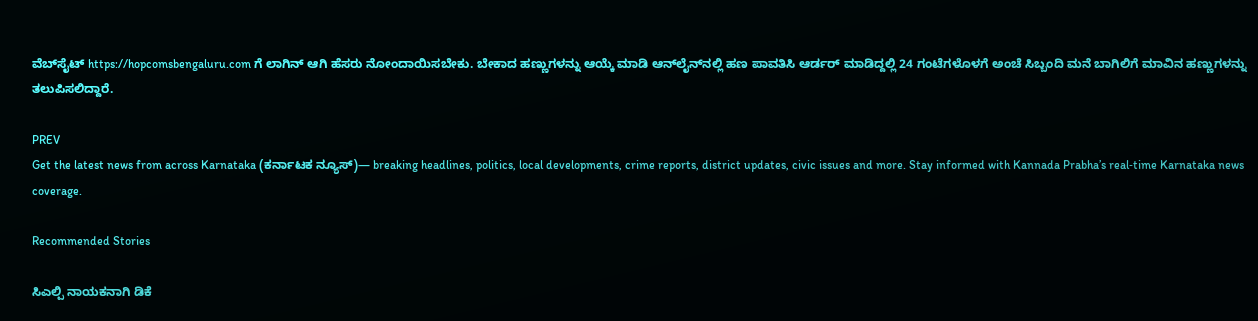ವೆಬ್‌ಸೈಟ್‌ https://hopcomsbengaluru.com ಗೆ ಲಾಗಿನ್ ಆಗಿ ಹೆಸರು ನೋಂದಾಯಿಸಬೇಕು. ಬೇಕಾದ ಹಣ್ಣುಗಳನ್ನು ಆಯ್ಕೆ ಮಾಡಿ ಆನ್‌ಲೈನ್‌ನಲ್ಲಿ ಹಣ ಪಾವತಿಸಿ ಆರ್ಡರ್ ಮಾಡಿದ್ದಲ್ಲಿ 24 ಗಂಟೆಗಳೊಳಗೆ ಅಂಚೆ ಸಿಬ್ಬಂದಿ ಮನೆ ಬಾಗಿಲಿಗೆ ಮಾವಿನ ಹಣ್ಣುಗಳನ್ನು ತಲುಪಿಸಲಿದ್ದಾರೆ.

PREV
Get the latest news from across Karnataka (ಕರ್ನಾಟಕ ನ್ಯೂಸ್)— breaking headlines, politics, local developments, crime reports, district updates, civic issues and more. Stay informed with Kannada Prabha’s real‑time Karnataka news coverage.

Recommended Stories

ಸಿಎಲ್ಪಿ ನಾಯಕನಾಗಿ ಡಿಕೆ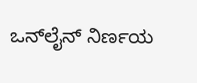ಒನ್‌ಲೈನ್‌ ನಿರ್ಣಯ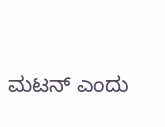ಮಟನ್‌ ಎಂದು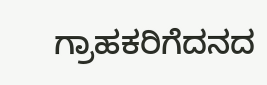ಗ್ರಾಹಕರಿಗೆದನದ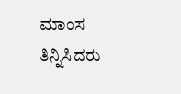ಮಾಂಸ ತಿನ್ನಿಸಿದರು